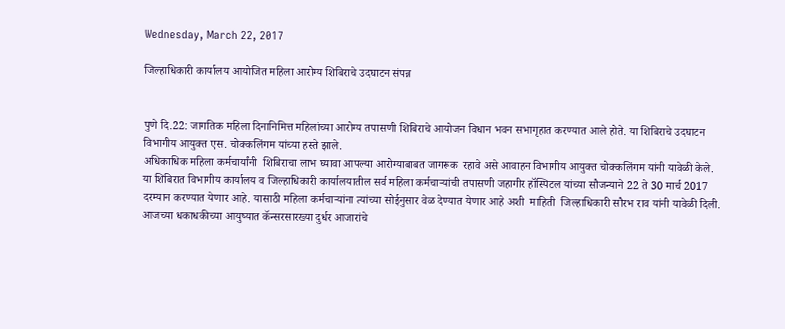Wednesday, March 22, 2017

जिल्हाधिकारी कार्यालय आयोजित महिला आरोग्य शिबिराचे उदघाटन संपन्न


पुणे दि.22: जागतिक महिला दिनानिमित्त महिलांच्या आरोग्य तपासणी शिबिराचे आयोजन विधान भवन सभागृहात करण्यात आले होते. या शिबिराचे उदघाटन विभागीय आयुक्त एस. चोक्कलिंगम यांच्या हस्ते झाले.
अधिकाधिक महिला कर्मचार्यांनी  शिबिराचा लाभ घ्यावा आपल्या आरोग्याबाबत जागरूक  रहावे असे आवाहन विभागीय आयुक्त चोक्कलिंगम यांनी यावेळी केले.
या शिबिरात विभागीय कार्यालय व जिल्हाधिकारी कार्यालयातील सर्व महिला कर्मचाऱ्यांची तपासणी जहागीर हॉस्पिटल यांच्या सौजन्याने 22 ते 30 मार्च 2017 दरम्यान करण्यात येणार आहे. यासाठी महिला कर्मचाऱ्यांना त्यांच्या सोईनुसार वेळ देण्यात येणार आहे अशी  माहिती  जिल्हाधिकारी सौरभ राव यांनी यावेळी दिली.
आजच्या धकाधकीच्या आयुष्यात कॅन्सरसारख्या दुर्धर आजारांचे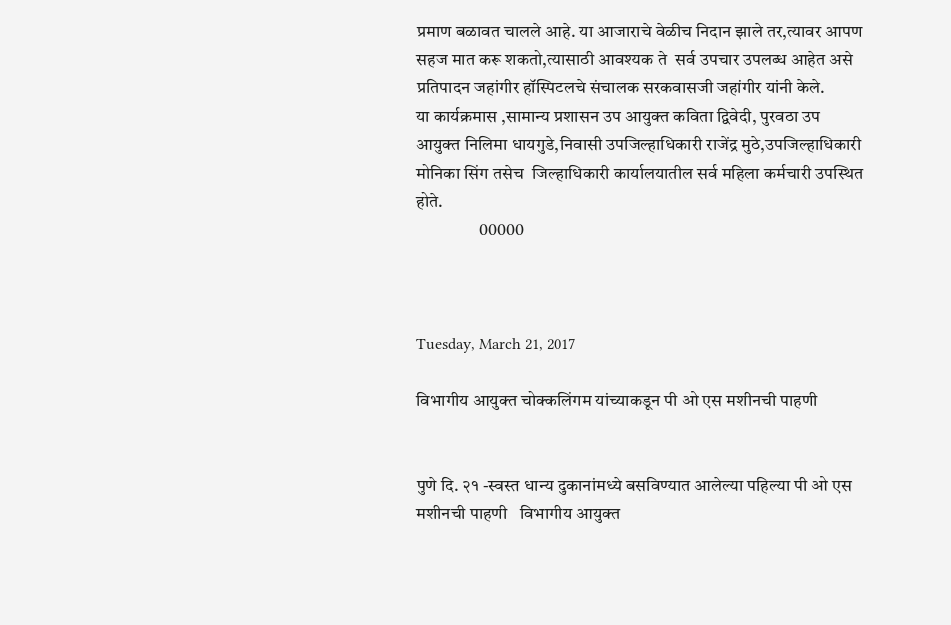प्रमाण बळावत चालले आहे. या आजाराचे वेळीच निदान झाले तर,त्यावर आपण सहज मात करू शकतो,त्यासाठी आवश्यक ते  सर्व उपचार उपलब्ध आहेत असे प्रतिपादन जहांगीर हॉस्पिटलचे संचालक सरकवासजी जहांगीर यांनी केले.
या कार्यक्रमास ,सामान्य प्रशासन उप आयुक्त कविता द्विवेदी, पुरवठा उप आयुक्त निलिमा धायगुडे,निवासी उपजिल्हाधिकारी राजेंद्र मुठे,उपजिल्हाधिकारी मोनिका सिंग तसेच  जिल्हाधिकारी कार्यालयातील सर्व महिला कर्मचारी उपस्थित होते.
                  00000



Tuesday, March 21, 2017

विभागीय आयुक्त चोक्कलिंगम यांच्याकडून पी ओ एस मशीनची पाहणी


पुणे दि. २१ -स्वस्त धान्य दुकानांमध्ये बसविण्यात आलेल्या पहिल्या पी ओ एस मशीनची पाहणी   विभागीय आयुक्त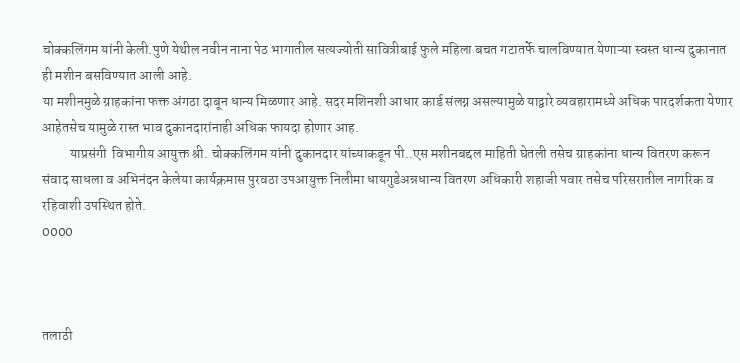चोक्कलिंगम यांनी केली.पुणे येथील नवीन नाना पेठ भागातील सत्यज्योती सावित्रीबाई फुले महिला बचत गटातर्फे चालविण्यात येणाऱ्या स्वस्त धान्य दुकानात ही मशीन बसविण्यात आली आहे.
या मशीनमुळे ग्राहकांना फक्त अंगठा दाबून धान्य मिळणार आहे. सदर मशिनशी आधार कार्ड संलग्न असल्यामुळे याद्वारे व्यवहारामध्ये अधिक पारदर्शकता येणार आहेतसेच यामुळे रास्त भाव दुकानदारांनाही अधिक फायदा होणार आह.
          याप्रसंगी  विभागीय आयुक्त श्री. चोक्कलिंगम यांनी दुकानदार यांच्याकडून पी..एस मशीनबद्दल माहिती घेतली तसेच ग्राहकांना धान्य वितरण करून संवाद साधला व अभिनंदन केलेया कार्यक्रमास पुरवठा उपआयुक्त निलीमा धायगुडेअन्नधान्य वितरण अधिकारी शहाजी पवार तसेच परिसरातील नागरिक व रहिवाशी उपस्थित होते.
0000



तलाठी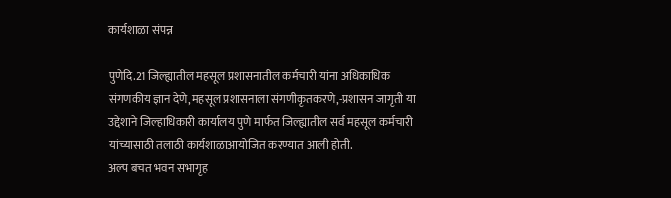कार्यशाळा संपन्न

पुणेदि.21 जिल्ह्यातील महसूल प्रशासनातील कर्मचारी यांना अधिकाधिक संगणकीय ज्ञान देणे,महसूल प्रशासनाला संगणीकृतकरणे,-प्रशासन जागृती या उद्देशाने जिल्हाधिकारी कार्यालय पुणे मार्फत जिल्ह्यातील सर्व महसूल कर्मचारी यांच्यासाठी तलाठी कार्यशाळाआयोजित करण्यात आली होती.
अल्प बचत भवन सभागृह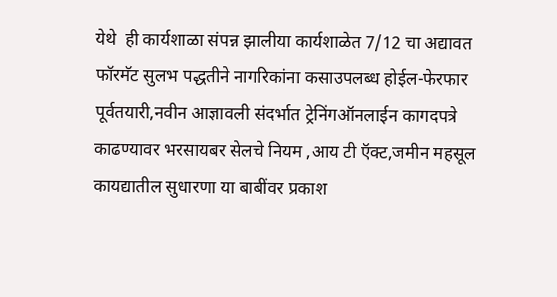येथे  ही कार्यशाळा संपन्न झालीया कार्यशाळेत 7/12 चा अद्यावत फॉरमॅट सुलभ पद्धतीने नागरिकांना कसाउपलब्ध होईल-फेरफार पूर्वतयारी,नवीन आज्ञावली संदर्भात ट्रेनिंगऑनलाईन कागदपत्रे काढण्यावर भरसायबर सेलचे नियम ,आय टी ऍक्ट,जमीन महसूल कायद्यातील सुधारणा या बाबींवर प्रकाश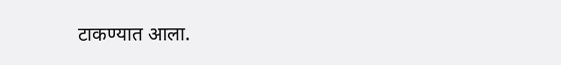टाकण्यात आला.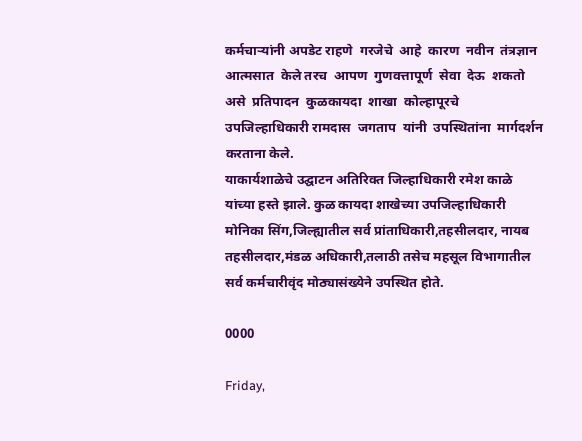कर्मचाऱ्यांनी अपडेट राहणे  गरजेचे  आहे  कारण  नवीन  तंत्रज्ञान  आत्मसात  केले तरच  आपण  गुणवत्तापूर्ण  सेवा  देऊ  शकतो  असे  प्रतिपादन  कुळकायदा  शाखा  कोल्हापूरचे उपजिल्हाधिकारी रामदास  जगताप  यांनी  उपस्थितांना  मार्गदर्शन  करताना केले.
याकार्यशाळेचे उद्घाटन अतिरिक्त जिल्हाधिकारी रमेश काळे यांच्या हस्ते झाले. कुळ कायदा शाखेच्या उपजिल्हाधिकारी मोनिका सिंग,जिल्ह्यातील सर्व प्रांताधिकारी,तहसीलदार, नायब तहसीलदार,मंडळ अधिकारी,तलाठी तसेच महसूल विभागातील सर्व कर्मचारीवृंद मोठ्यासंख्येने उपस्थित होते.

0000

Friday,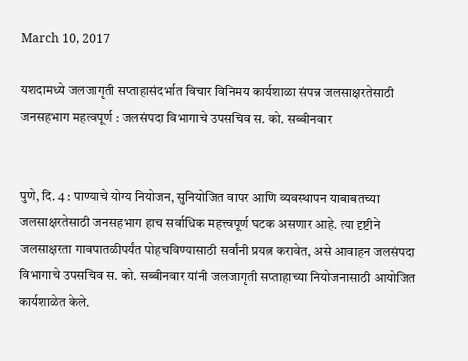March 10, 2017

यशदामध्ये जलजागृती सप्ताहासंदर्भात विचार विनिमय कार्यशाळा संपन्न जलसाक्षरतेसाठी जनसहभाग महत्वपूर्ण : जलसंपदा विभागाचे उपसचिव स. को. सब्बीनवार


पुणे, दि. 4 : पाण्याचे योग्य नियोजन, सुनियोजित वापर आणि व्यवस्थापन याबाबतच्या जलसाक्षरतेसाठी जनसहभाग हाच सर्वाधिक महत्त्वपूर्ण घटक असणार आहे. त्या दृष्टीने जलसाक्षरता गावपातळीपर्यंत पोहचविण्यासाठी सर्वांनी प्रयत्न करावेत, असे आवाहन जलसंपदा विभागाचे उपसचिव स. को. सब्बीनवार यांनी जलजागृती सप्ताहाच्या नियोजनासाठी आयोजित कार्यशाळेत केले.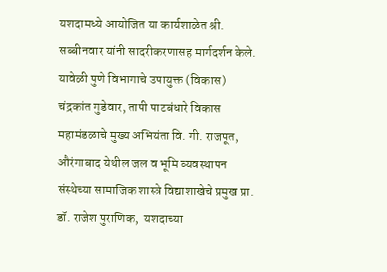यशदामध्ये आयोजित या कार्यशाळेत श्री. सब्बीनवार यांनी सादरीकरणासह मार्गदर्शन केले. यावेळी पुणे विभागाचे उपायुक्त (विकास) चंद्रकांत गुडेवार, तापी पाटबंधारे विकास महामंडळाचे मुख्य अभियंता वि. गी. राजपूत, औरंगाबाद येथील जल व भूमि व्यवस्थापन संस्थेच्या सामाजिक शास्त्रे विद्याशाखेचे प्रमुख प्रा. डॉ. राजेश पुराणिक,  यशदाच्या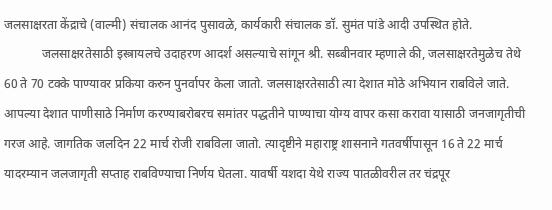जलसाक्षरता केंद्राचे (वाल्मी) संचालक आनंद पुसावळे, कार्यकारी संचालक डॉ. सुमंत पांडे आदी उपस्थित होते.
            जलसाक्षरतेसाठी इस्त्रायलचे उदाहरण आदर्श असल्याचे सांगून श्री. सब्बीनवार म्हणाले की, जलसाक्षरतेमुळेच तेथे 60 ते 70 टक्के पाण्यावर प्रकिया करुन पुनर्वापर केला जातो. जलसाक्षरतेसाठी त्या देशात मोठे अभियान राबविले जाते. आपल्या देशात पाणीसाठे निर्माण करण्याबरोबरच समांतर पद्धतीने पाण्याचा योग्य वापर कसा करावा यासाठी जनजागृतीची गरज आहे. जागतिक जलदिन 22 मार्च रोजी राबविला जातो. त्यादृष्टीने महाराष्ट्र शासनाने गतवर्षीपासून 16 ते 22 मार्च यादरम्यान जलजागृती सप्ताह राबविण्याचा निर्णय घेतला. यावर्षी यशदा येथे राज्य पातळीवरील तर चंद्रपूर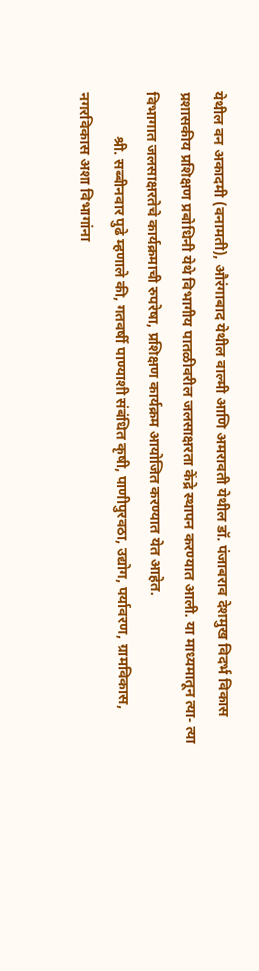येथील वन अकादमी (वनामती), औरंगाबाद येथील वाल्मी आणि अमरावती येथील डॉ. पंजाबराव देशमुख विदर्भ विकास प्रशासकीय प्रशिक्षण प्रबोधिनी येथे विभागीय पातळीवरील जलसाक्षरता केंद्रे स्थापन करण्यात आली. या माध्यमातून त्या- त्या विभागात जलसाक्षरतेचे कार्यक्रमाची रुपरेषा, प्रशिक्षण कार्यक्रम आयोजित करण्यात येत आहेत.
            श्री. सब्बीनवार पुढे म्हणाले की, गतवर्षी पाण्याशी संबंधित कृषी, पाणीपुरवठा, उद्योग, पर्यावरण, ग्रामविकास, नगरविकास अशा विभागांना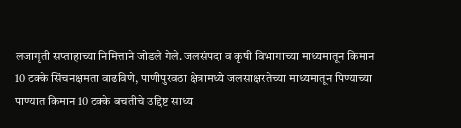लजागृती सप्ताहाच्या निमित्ताने जोडले गेले. जलसंपदा व कृषी विभागाच्या माध्यमातून किमान 10 टक्के सिंचनक्षमता वाढविणे, पाणीपुरवठा क्षेत्रामध्ये जलसाक्षरतेच्या माध्यमातून पिण्याच्या पाण्यात किमान 10 टक्के बचतीचे उद्दिष्ट साध्य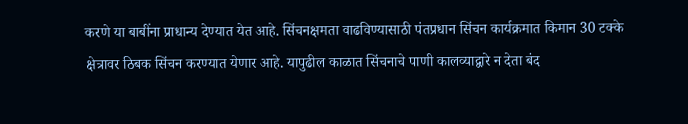करणे या बाबींना प्राधान्य देण्यात येत आहे. सिंचनक्षमता वाढविण्यासाठी पंतप्रधान सिंचन कार्यक्रमात किमान 30 टक्के क्षेत्रावर ठिबक सिंचन करण्यात येणार आहे. यापुढील काळात सिंचनाचे पाणी कालव्याद्वारे न देता बंद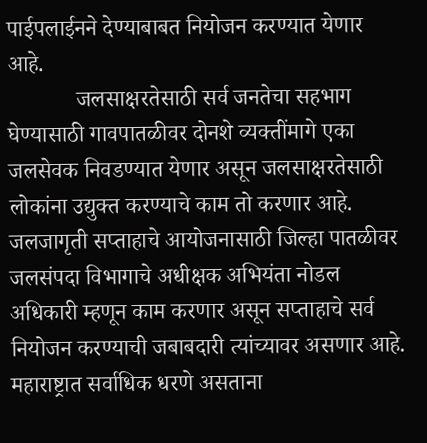पाईपलाईनने देण्याबाबत नियोजन करण्यात येणार आहे.
            जलसाक्षरतेसाठी सर्व जनतेचा सहभाग घेण्यासाठी गावपातळीवर दोनशे व्यक्तींमागे एका जलसेवक निवडण्यात येणार असून जलसाक्षरतेसाठी लोकांना उद्युक्त करण्याचे काम तो करणार आहे. जलजागृती सप्ताहाचे आयोजनासाठी जिल्हा पातळीवर जलसंपदा विभागाचे अधीक्षक अभियंता नोडल अधिकारी म्हणून काम करणार असून सप्ताहाचे सर्व नियोजन करण्याची जबाबदारी त्यांच्यावर असणार आहे. महाराष्ट्रात सर्वाधिक धरणे असताना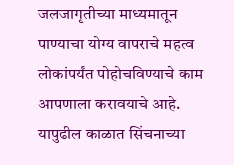जलजागृतीच्या माध्यमातून पाण्याचा योग्य वापराचे महत्व लोकांपर्यंत पोहोचविण्याचे काम आपणाला करावयाचे आहे. यापुढील काळात सिंचनाच्या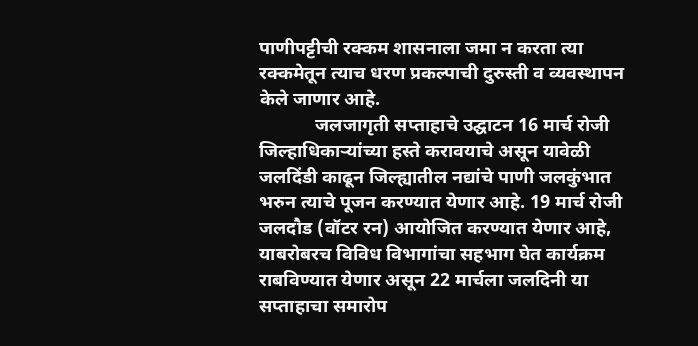पाणीपट्टीची रक्कम शासनाला जमा न करता त्या रक्कमेतून त्याच धरण प्रकल्पाची दुरुस्ती व व्यवस्थापन केले जाणार आहे.
            जलजागृती सप्ताहाचे उद्घाटन 16 मार्च रोजी जिल्हाधिकाऱ्यांच्या हस्ते करावयाचे असून यावेळी जलदिंडी काढून जिल्ह्यातील नद्यांचे पाणी जलकुंभात भरुन त्याचे पूजन करण्यात येणार आहे. 19 मार्च रोजी जलदौड (वॉटर रन) आयोजित करण्यात येणार आहे, याबरोबरच विविध विभागांचा सहभाग घेत कार्यक्रम राबविण्यात येणार असून 22 मार्चला जलदिनी या सप्ताहाचा समारोप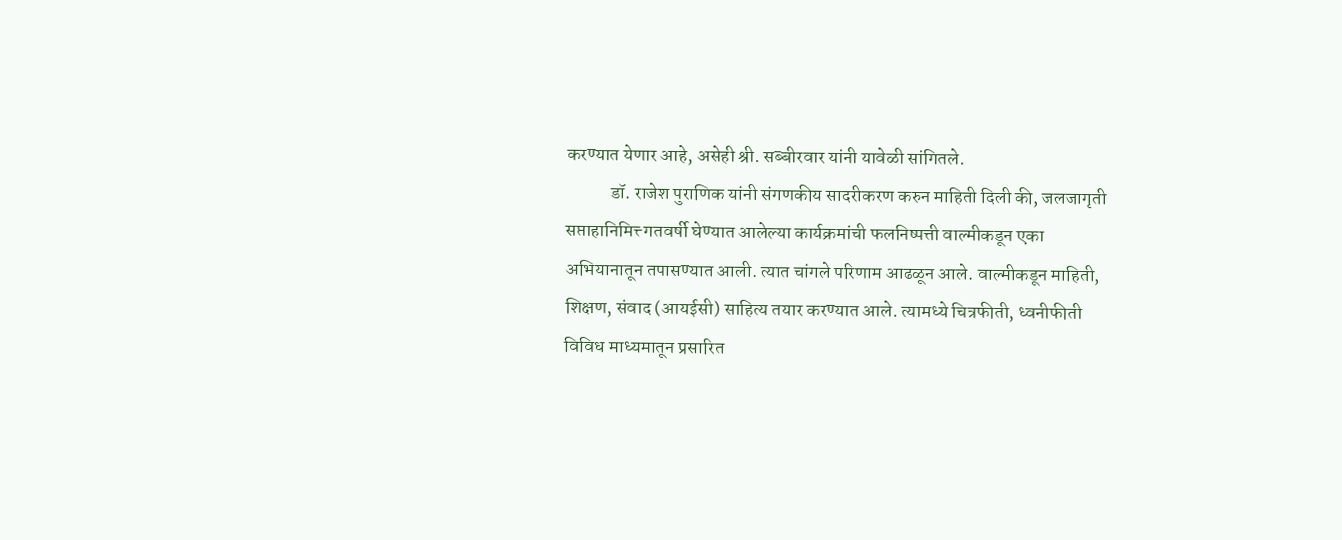करण्यात येणार आहे, असेही श्री. सब्बीरवार यांनी यावेळी सांगितले.
            डॉ. राजेश पुराणिक यांनी संगणकीय सादरीकरण करुन माहिती दिली की, जलजागृती सप्ताहानिमित्त्‍ गतवर्षी घेण्यात आलेल्या कार्यक्रमांची फलनिष्पत्ती वाल्मीकडून एका अभियानातून तपासण्यात आली. त्यात चांगले परिणाम आढळून आले. वाल्मीकडून माहिती, शिक्षण, संवाद (आयईसी) साहित्य तयार करण्यात आले. त्यामध्ये चित्रफीती, ध्वनीफीती विविध माध्यमातून प्रसारित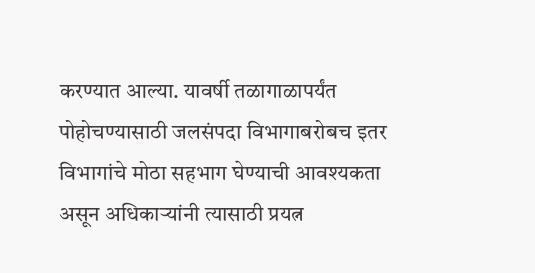करण्यात आल्या. यावर्षी तळागाळापर्यंत पोहोचण्यासाठी जलसंपदा विभागाबरोबच इतर विभागांचे मोठा सहभाग घेण्याची आवश्यकता असून अधिकाऱ्यांनी त्यासाठी प्रयत्न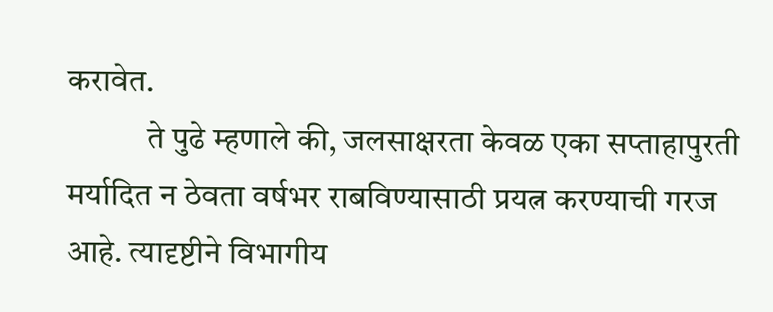करावेत.
            ते पुढे म्हणाले की, जलसाक्षरता केवळ एका सप्ताहापुरती मर्यादित न ठेवता वर्षभर राबविण्यासाठी प्रयत्न करण्याची गरज आहे. त्यादृष्टीने विभागीय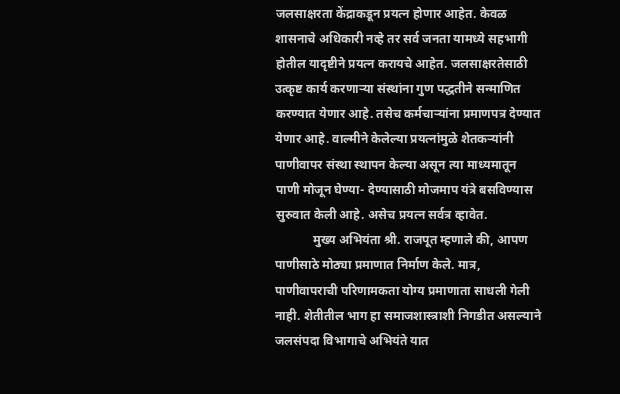जलसाक्षरता केंद्राकडून प्रयत्न होणार आहेत. केवळ शासनाचे अधिकारी नव्हे तर सर्व जनता यामध्ये सहभागी होतील यादृष्टीने प्रयत्न करायचे आहेत. जलसाक्षरतेसाठी उत्कृष्ट कार्य करणाऱ्या संस्थांना गुण पद्धतीने सन्माणित करण्यात येणार आहे. तसेच कर्मचाऱ्यांना प्रमाणपत्र देण्यात येणार आहे. वाल्मीने केलेल्या प्रयत्नांमुळे शेतकऱ्यांनी पाणीवापर संस्था स्थापन केल्या असून त्या माध्यमातून पाणी मोजून घेण्या- देण्यासाठी मोजमाप यंत्रे बसविण्यास सुरुवात केली आहे. असेच प्रयत्न सर्वत्र व्हावेत.
            मुख्य अभियंता श्री. राजपूत म्हणाले की, आपण पाणीसाठे मोठ्या प्रमाणात निर्माण केले. मात्र, पाणीवापराची परिणामकता योग्य प्रमाणाता साधली गेली नाही. शेतीतील भाग हा समाजशास्त्राशी निगडीत असल्याने जलसंपदा विभागाचे अभियंते यात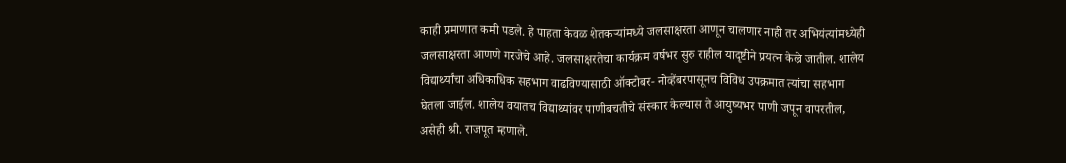काही प्रमाणात कमी पडले. हे पाहता केवळ शेतकऱ्यांमध्ये जलसाक्षरता आणून चालणार नाही तर अभियंत्यांमध्येही जलसाक्षरता आणणे गरजेचे आहे. जलसाक्षरतेचा कार्यक्रम वर्षभर सुरु राहील यादृष्टीने प्रयत्न केल्रे जातील. शालेय विद्यार्थ्यांचा अधिकाधिक सहभाग वाढविण्यासाठी ऑक्टोबर- नोव्हेंबरपासूनच विविध उपक्रमात त्यांचा सहभाग घेतला जाईल. शालेय वयातच विद्याथ्यांवर पाणीबचतीचे संस्कार केल्यास ते आयुष्यभर पाणी जपून वापरतील, असेही श्री. राजपूत म्हणाले.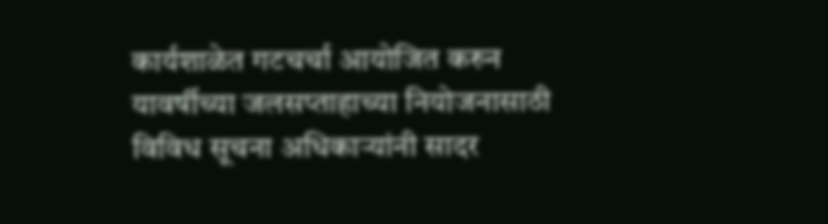कार्यशाळेत गटचर्चा आयोजित करुन यावर्षीच्या जलसप्ताहाच्या नियोजनासाठी विविध सूचना अधिकाऱ्यांनी सादर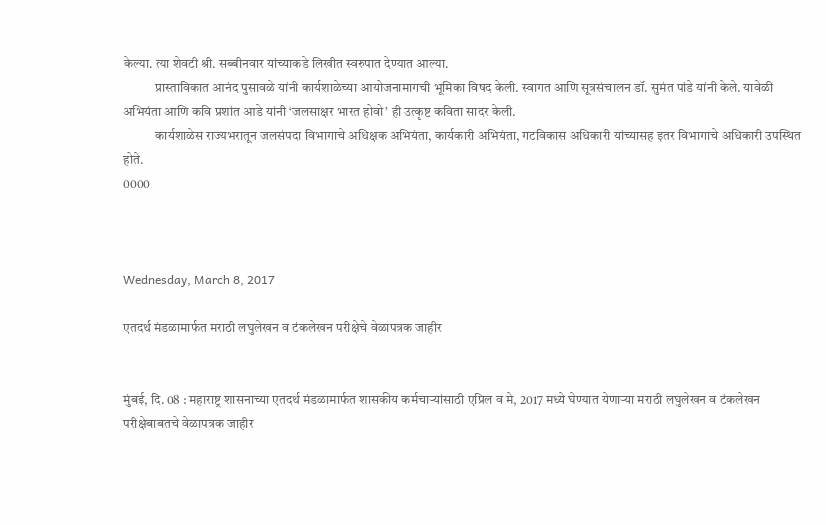केल्या. त्या शेवटी श्री. सब्बीनवार यांच्याकडे लिखीत स्वरुपात देण्यात आल्या.
            प्रास्ताविकात आनंद पुसावळे यांनी कार्यशाळेच्या आयोजनामागची भूमिका विषद केली. स्वागत आणि सूत्रसंचालन डॉ. सुमंत पांडे यांनी केले. यावेळी अभियंता आणि कवि प्रशांत आडे यांनी ‘जलसाक्षर भारत होवो’ ही उत्कृष्ट कविता सादर केली.
            कार्यशाळेस राज्यभरातून जलसंपदा विभागाचे अधिक्षक अभियंता, कार्यकारी अभियंता, गटविकास अधिकारी यांच्यासह इतर विभागाचे अधिकारी उपस्थित होते.
0000



Wednesday, March 8, 2017

एतदर्थ मंडळामार्फत मराठी लघुलेखन व टंकलेखन परीक्षेचे वेळापत्रक जाहीर


मुंबई, दि. 08 : महाराष्ट्र शासनाच्या एतदर्थ मंडळामार्फत शासकीय कर्मचाऱ्यांसाठी एप्रिल व मे, 2017 मध्ये घेण्यात येणाऱ्या मराठी लघुलेखन व टंकलेखन परीक्षेबाबतचे वेळापत्रक जाहीर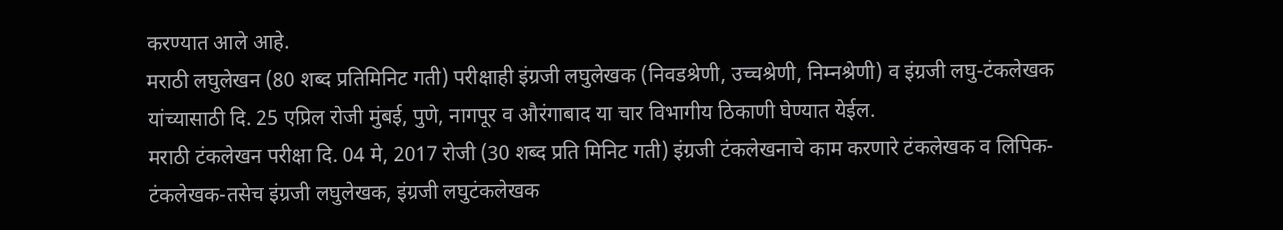करण्यात आले आहे.
मराठी लघुलेखन (80 शब्द प्रतिमिनिट गती) परीक्षाही इंग्रजी लघुलेखक (निवडश्रेणी, उच्चश्रेणी, निम्नश्रेणी) व इंग्रजी लघु-टंकलेखक यांच्यासाठी दि. 25 एप्रिल रोजी मुंबई, पुणे, नागपूर व औरंगाबाद या चार विभागीय ठिकाणी घेण्यात येईल.
मराठी टंकलेखन परीक्षा दि. 04 मे, 2017 रोजी (30 शब्द प्रति मिनिट गती) इंग्रजी टंकलेखनाचे काम करणारे टंकलेखक व लिपिक-टंकलेखक-तसेच इंग्रजी लघुलेखक, इंग्रजी लघुटंकलेखक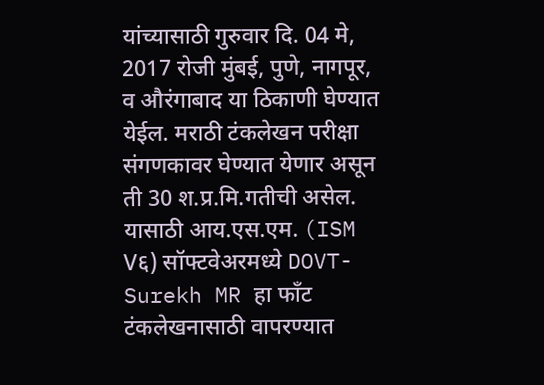यांच्यासाठी गुरुवार दि. 04 मे, 2017 रोजी मुंबई, पुणे, नागपूर, व औरंगाबाद या ठिकाणी घेण्यात येईल. मराठी टंकलेखन परीक्षा संगणकावर घेण्यात येणार असून ती 30 श.प्र.मि.गतीची असेल. यासाठी आय.एस.एम. (ISM V६) सॉफ्टवेअरमध्ये DOVT-Surekh MR हा फाँट टंकलेखनासाठी वापरण्यात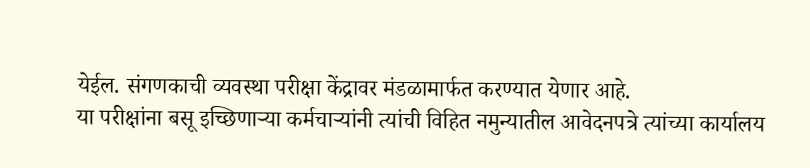येईल. संगणकाची व्यवस्था परीक्षा केंद्रावर मंडळामार्फत करण्यात येणार आहे.
या परीक्षांना बसू इच्छिणाऱ्या कर्मचाऱ्यांनी त्यांची विहित नमुन्यातील आवेदनपत्रे त्यांच्या कार्यालय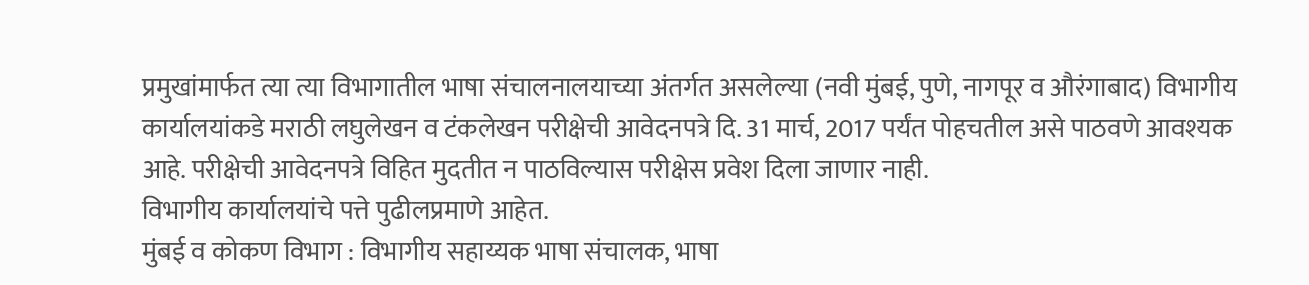प्रमुखांमार्फत त्या त्या विभागातील भाषा संचालनालयाच्या अंतर्गत असलेल्या (नवी मुंबई, पुणे, नागपूर व औरंगाबाद) विभागीय कार्यालयांकडे मराठी लघुलेखन व टंकलेखन परीक्षेची आवेदनपत्रे दि. 31 मार्च, 2017 पर्यंत पोहचतील असे पाठवणे आवश्यक आहे. परीक्षेची आवेदनपत्रे विहित मुदतीत न पाठविल्यास परीक्षेस प्रवेश दिला जाणार नाही.
विभागीय कार्यालयांचे पत्ते पुढीलप्रमाणे आहेत.
मुंबई व कोकण विभाग : विभागीय सहाय्यक भाषा संचालक, भाषा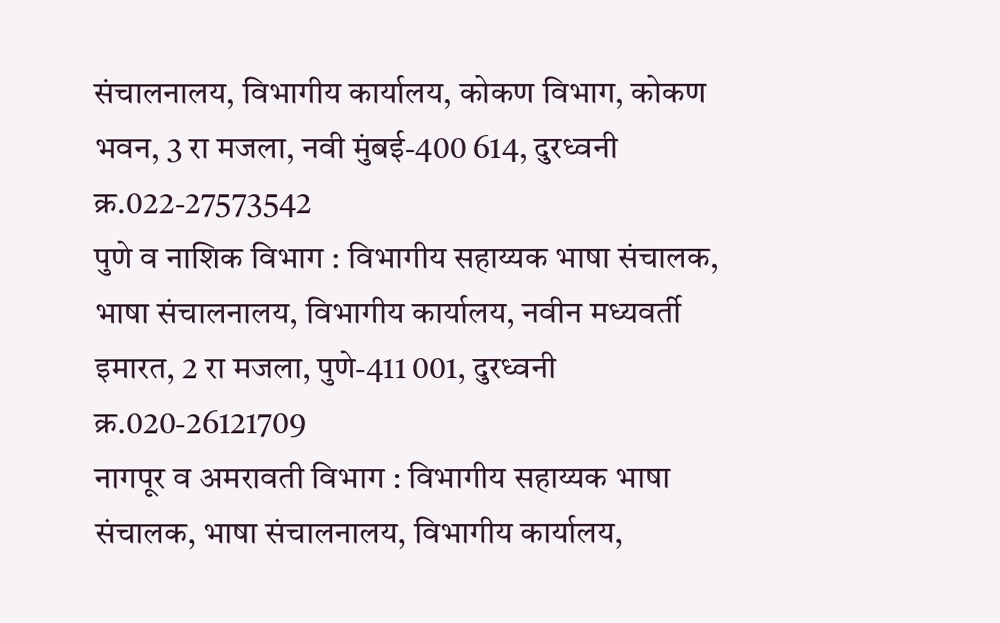संचालनालय, विभागीय कार्यालय, कोकण विभाग, कोकण भवन, 3 रा मजला, नवी मुंबई-400 614, दुरध्वनी क्र.022-27573542
पुणे व नाशिक विभाग : विभागीय सहाय्यक भाषा संचालक, भाषा संचालनालय, विभागीय कार्यालय, नवीन मध्यवर्ती इमारत, 2 रा मजला, पुणे-411 001, दुरध्वनी क्र.020-26121709
नागपूर व अमरावती विभाग : विभागीय सहाय्यक भाषा संचालक, भाषा संचालनालय, विभागीय कार्यालय,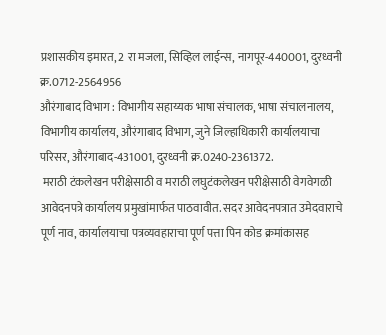प्रशासकीय इमारत, 2 रा मजला, सिव्हिल लाईन्स, नागपूर-440001, दुरध्वनी क्र.0712-2564956
औरंगाबाद विभाग : विभागीय सहाय्यक भाषा संचालक, भाषा संचालनालय, विभागीय कार्यालय, औरंगाबाद विभाग, जुने जिल्हाधिकारी कार्यालयाचा परिसर, औरंगाबाद-431001, दुरध्वनी क्र.0240-2361372.
 मराठी टंकलेखन परीक्षेसाठी व मराठी लघुटंकलेखन परीक्षेसाठी वेगवेगळी आवेदनपत्रे कार्यालय प्रमुखांमार्फत पाठवावीत. सदर आवेदनपत्रात उमेदवाराचे पूर्ण नाव, कार्यालयाचा पत्रव्यवहाराचा पूर्ण पत्ता पिन कोड क्रमांकासह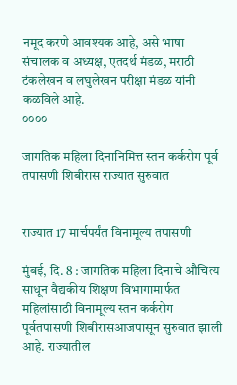नमूद करणे आवश्यक आहे, असे भाषा संचालक व अध्यक्ष, एतदर्थ मंडळ, मराठी टंकलेखन व लघुलेखन परीक्षा मंडळ यांनी कळविले आहे.
००००

जागतिक महिला दिनानिमित्त स्तन कर्करोग पूर्व तपासणी शिबीरास राज्यात सुरुवात


राज्यात 17 मार्चपर्यंत विनामूल्य तपासणी

मुंबई, दि. 8 : जागतिक महिला दिनाचे औचित्य साधून वैद्यकीय शिक्षण विभागामार्फत महिलांसाठी विनामूल्य स्तन कर्करोग पूर्वतपासणी शिबीरासआजपासून सुरुवात झाली आहे. राज्यातील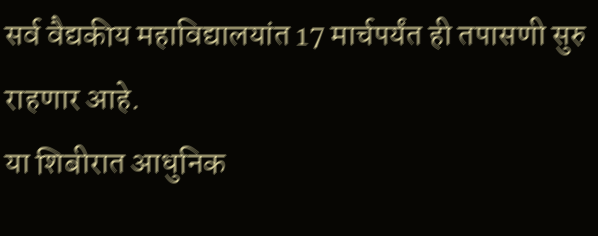सर्व वैद्यकीय महाविद्यालयांत 17 मार्चपर्यंत ही तपासणी सुरु राहणार आहे.
या शिबीरात आधुनिक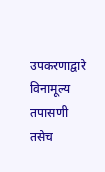उपकरणाद्वारे विनामूल्य तपासणी तसेच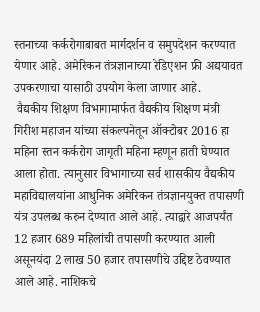स्तनाच्या कर्करोगाबाबत मार्गदर्शन व समुपदेशन करण्यात येणार आहे. अमेरिकन तंत्रज्ञानाच्या रेडिएशन फ्री अद्ययावत उपकरणाचा यासाठी उपयोग केला जाणार आहे.
 वैद्यकीय शिक्षण विभागामार्फत वैद्यकीय शिक्षण मंत्री गिरीश महाजन यांच्या संकल्पनेतून ऑक्टोबर 2016 हा महिना स्तन कर्करोग जागृती महिना म्हणून हाती घेण्यात आला होता. त्यानुसार विभागाच्या सर्व शासकीय वैद्यकीय महाविद्यालयांना आधुनिक अमेरिकन तंत्रज्ञानयुक्त तपासणी यंत्र उपलब्ध करुन देण्यात आले आहे. त्याद्वारे आजपर्यंत 12 हजार 689 महिलांची तपासणी करण्यात आली असूनयंदा 2 लाख 50 हजार तपासणीचे उद्दिष्ट ठेवण्यात आले आहे. नाशिकचे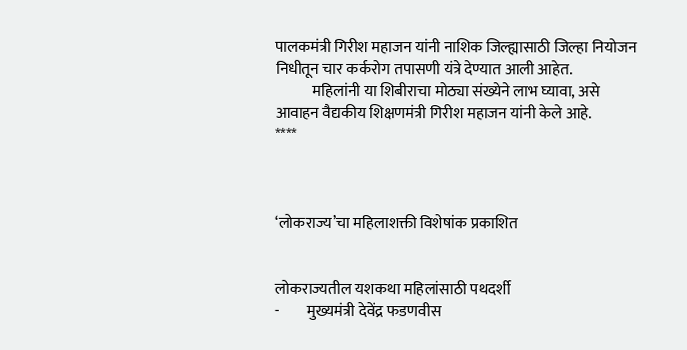पालकमंत्री गिरीश महाजन यांनी नाशिक जिल्ह्यासाठी जिल्हा नियोजन निधीतून चार कर्करोग तपासणी यंत्रे देण्यात आली आहेत.
            महिलांनी या शिबीराचा मोठ्या संख्येने लाभ घ्यावा, असे आवाहन वैद्यकीय शिक्षणमंत्री गिरीश महाजन यांनी केले आहे.
****



‘लोकराज्य’चा महिलाशक्ती विशेषांक प्रकाशित


लोकराज्यतील यशकथा महिलांसाठी पथदर्शी
-         मुख्यमंत्री देवेंद्र फडणवीस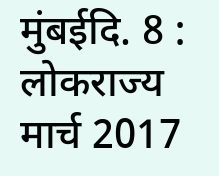मुंबईदि. 8 : लोकराज्य मार्च 2017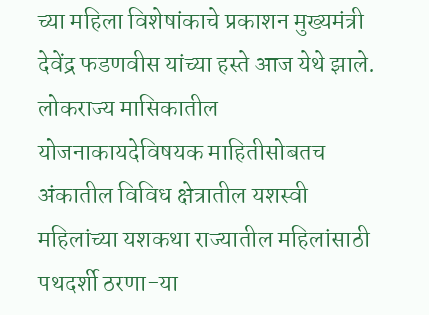च्या महिला विशेषांकाचे प्रकाशन मुख्यमंत्री देवेंद्र फडणवीस यांच्या हस्ते आज येथे झाले. लोकराज्य मासिकातील योजनाकायदेविषयक माहितीसोबतच अंकातील विविध क्षेत्रातील यशस्वी महिलांच्या यशकथा राज्यातील महिलांसाठी पथदर्शी ठरणा-या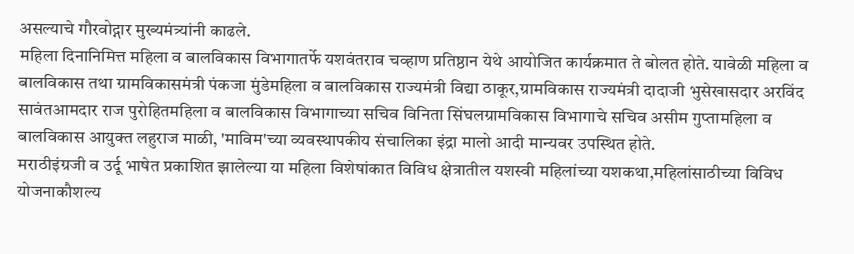असल्याचे गौरवोद्गार मुख्यमंत्र्यांनी काढले.
महिला दिनानिमित्त महिला व बालविकास विभागातर्फे यशवंतराव चव्हाण प्रतिष्ठान येथे आयोजित कार्यक्रमात ते बोलत होते. यावेळी महिला व बालविकास तथा ग्रामविकासमंत्री पंकजा मुंडेमहिला व बालविकास राज्यमंत्री विद्या ठाकूर,ग्रामविकास राज्यमंत्री दादाजी भुसेखासदार अरविंद सावंतआमदार राज पुरोहितमहिला व बालविकास विभागाच्या सचिव विनिता सिंघलग्रामविकास विभागाचे सचिव असीम गुप्तामहिला व बालविकास आयुक्त लहुराज माळी, 'माविम'च्या व्यवस्थापकीय संचालिका इंद्रा मालो आदी मान्यवर उपस्थित होते.
मराठीइंग्रजी व उर्दू भाषेत प्रकाशित झालेल्या या महिला विशेषांकात विविध क्षेत्रातील यशस्वी महिलांच्या यशकथा,महिलांसाठीच्या विविध योजनाकौशल्य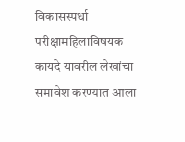विकासस्पर्धा परीक्षामहिलाविषयक कायदे यावरील लेखांचा समावेश करण्यात आला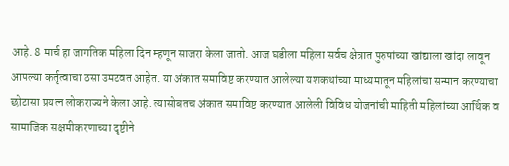आहे. 8 मार्च हा जागतिक महिला दिन म्हणून साजरा केला जातो. आज घडीला महिला सर्वच क्षेत्रात पुरुषांच्या खांद्याला खांदा लावून आपल्या कर्तृत्वाचा ठसा उमटवत आहेत. या अंकात समाविष्ट करण्यात आलेल्या यशकथांच्या माध्यमातून महिलांचा सन्मान करण्याचा छोटासा प्रयत्न लोकराज्यने केला आहे. त्यासोबतच अंकात समाविष्ट करण्यात आलेली विविध योजनांची माहिती महिलांच्या आर्थिक व सामाजिक सक्षमीकरणाच्या दृष्टीने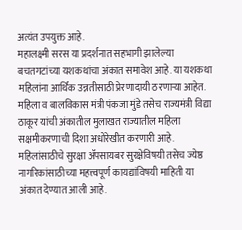अत्यंत उपयुक्त आहे.
महालक्ष्मी सरस या प्रदर्शनात सहभागी झालेल्या बचतगटांच्या यशकथांचा अंकात समावेश आहे. या यशकथा महिलांना आर्थिक उन्नतीसाठी प्रेरणादायी ठरणाऱ्या आहेत. महिला व बालविकास मंत्री पंकजा मुंडे तसेच राज्यमंत्री विद्या ठाकूर यांची अंकातील मुलाखत राज्यातील महिला सक्षमीकरणाची दिशा अधोरेखीत करणारी आहे. महिलांसाठीचे सुरक्षा ॲपसायबर सुरक्षेविषयी तसेच ज्येष्ठ नागरिकांसाठीच्या महत्त्वपूर्ण कायद्यांविषयी माहिती या अंकात देण्यात आली आहे.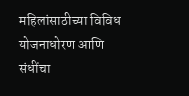महिलांसाठीच्या विविध योजनाधोरण आणि संधींचा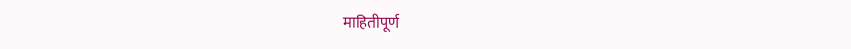माहितीपूर्ण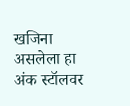खजिना असलेला हा अंक स्टॉलवर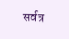सर्वत्र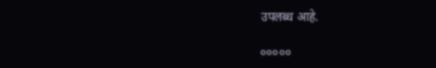उपलब्ध आहे.

०००००